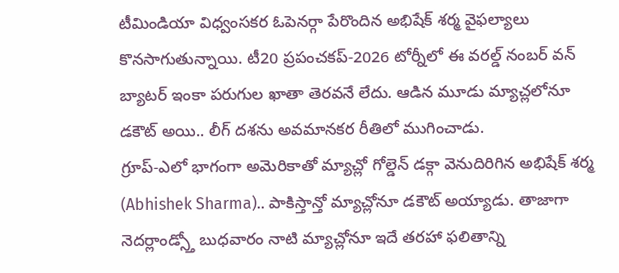టీమిండియా విధ్వంసకర ఓపెనర్గా పేరొందిన అభిషేక్ శర్మ వైఫల్యాలు కొనసాగుతున్నాయి. టీ20 ప్రపంచకప్-2026 టోర్నీలో ఈ వరల్డ్ నంబర్ వన్ బ్యాటర్ ఇంకా పరుగుల ఖాతా తెరవనే లేదు. ఆడిన మూడు మ్యాచ్లలోనూ డకౌట్ అయి.. లీగ్ దశను అవమానకర రీతిలో ముగించాడు.
గ్రూప్-ఎలో భాగంగా అమెరికాతో మ్యాచ్లో గోల్డెన్ డక్గా వెనుదిరిగిన అభిషేక్ శర్మ (Abhishek Sharma).. పాకిస్తాన్తో మ్యాచ్లోనూ డకౌట్ అయ్యాడు. తాజాగా నెదర్లాండ్స్తో బుధవారం నాటి మ్యాచ్లోనూ ఇదే తరహా ఫలితాన్ని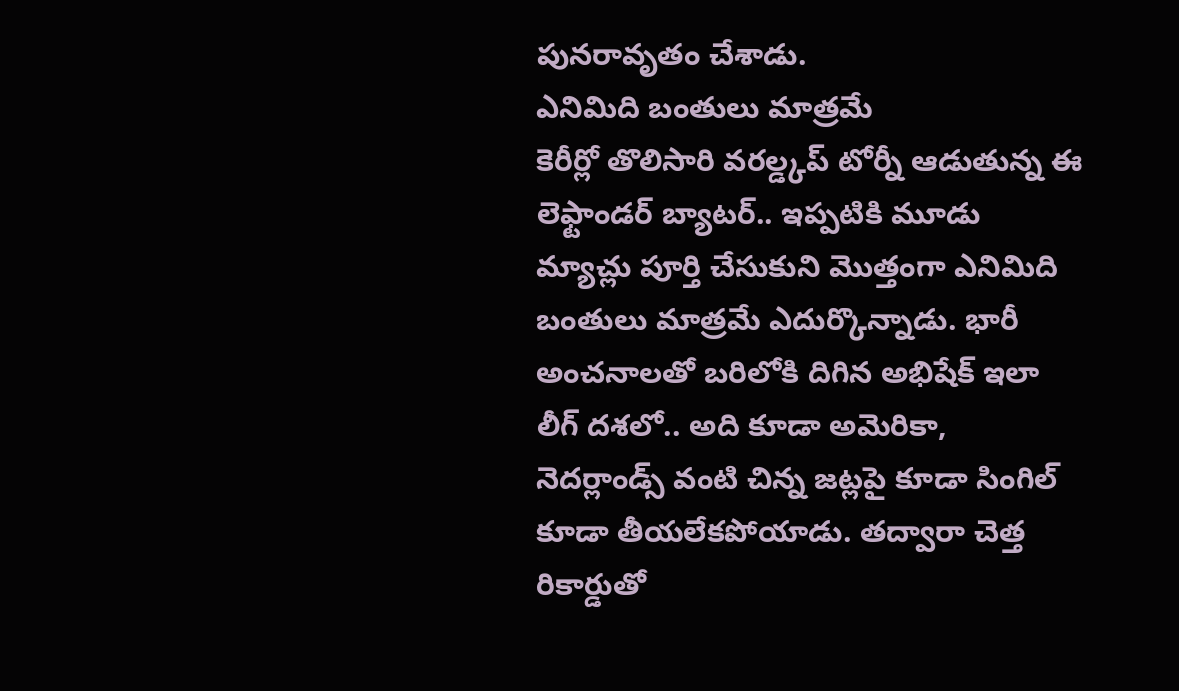పునరావృతం చేశాడు.
ఎనిమిది బంతులు మాత్రమే
కెరీర్లో తొలిసారి వరల్డ్కప్ టోర్నీ ఆడుతున్న ఈ లెఫ్టాండర్ బ్యాటర్.. ఇప్పటికి మూడు మ్యాచ్లు పూర్తి చేసుకుని మొత్తంగా ఎనిమిది బంతులు మాత్రమే ఎదుర్కొన్నాడు. భారీ అంచనాలతో బరిలోకి దిగిన అభిషేక్ ఇలా లీగ్ దశలో.. అది కూడా అమెరికా, నెదర్లాండ్స్ వంటి చిన్న జట్లపై కూడా సింగిల్ కూడా తీయలేకపోయాడు. తద్వారా చెత్త రికార్డుతో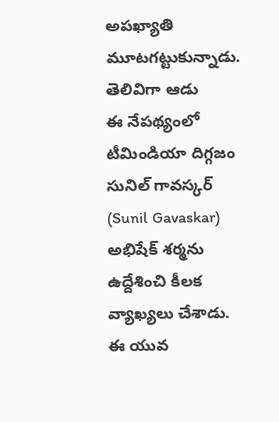అపఖ్యాతి మూటగట్టుకున్నాడు.
తెలివిగా ఆడు
ఈ నేపథ్యంలో టీమిండియా దిగ్గజం సునిల్ గావస్కర్ (Sunil Gavaskar) అభిషేక్ శర్మను ఉద్దేశించి కీలక వ్యాఖ్యలు చేశాడు. ఈ యువ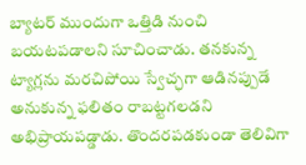బ్యాటర్ ముందుగా ఒత్తిడి నుంచి బయటపడాలని సూచించాడు. తనకున్న ట్యాగ్లను మరచిపోయి స్వేచ్ఛగా ఆడినప్పుడే అనుకున్న ఫలితం రాబట్టగలడని అభిప్రాయపడ్డాడు. తొందరపడకుండా తెలివిగా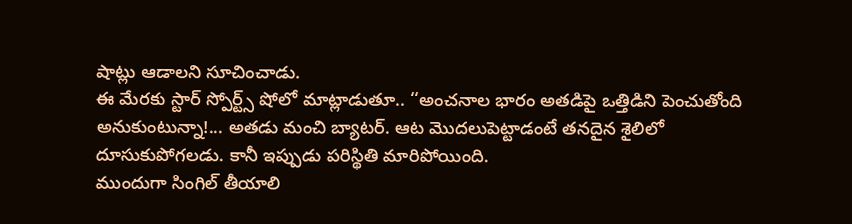షాట్లు ఆడాలని సూచించాడు.
ఈ మేరకు స్టార్ స్పోర్ట్స్ షోలో మాట్లాడుతూ.. ‘‘అంచనాల భారం అతడిపై ఒత్తిడిని పెంచుతోంది అనుకుంటున్నా!... అతడు మంచి బ్యాటర్. ఆట మొదలుపెట్టాడంటే తనదైన శైలిలో దూసుకుపోగలడు. కానీ ఇప్పుడు పరిస్థితి మారిపోయింది.
ముందుగా సింగిల్ తీయాలి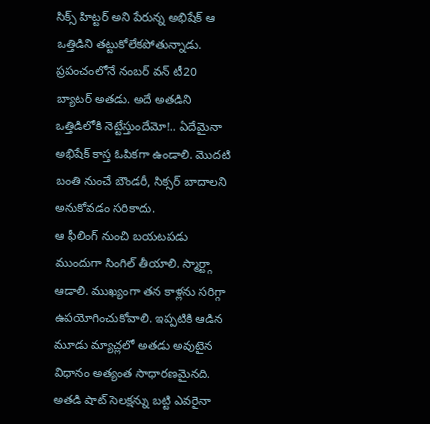సిక్స్ హిట్టర్ అని పేరున్న అభిషేక్ ఆ ఒత్తిడిని తట్టుకోలేకపోతున్నాడు. ప్రపంచంలోనే నంబర్ వన్ టీ20 బ్యాటర్ అతడు. అదే అతడిని ఒత్తిడిలోకి నెట్టేస్తుందేమో!.. ఏదేమైనా అభిషేక్ కాస్త ఓపికగా ఉండాలి. మొదటి బంతి నుంచే బౌండరీ, సిక్సర్ బాదాలని అనుకోవడం సరికాదు.
ఆ ఫీలింగ్ నుంచి బయటపడు
ముందుగా సింగిల్ తీయాలి. స్మార్ట్గా ఆడాలి. ముఖ్యంగా తన కాళ్లను సరిగ్గా ఉపయోగించుకోవాలి. ఇప్పటికి ఆడిన మూడు మ్యాచ్లలో అతడు అవుటైన విధానం అత్యంత సాధారణమైనది. అతడి షాట్ సెలక్షన్ను బట్టి ఎవరైనా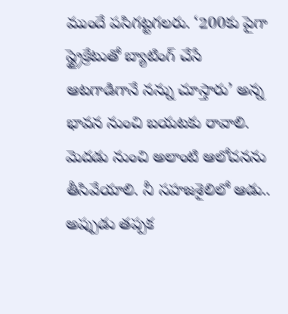ముందే పసిగట్టగలరు. ‘200కు పైగా స్ట్రైక్రేటుతో బ్యాటింగ్ చేసే ఆటగాడిగానే నన్ను చూస్తారు’ అన్న భావన నుంచి బయటకు రావాలి.
మెదడు నుంచి అలాంటి ఆలోచనను తీసివేయాలి. నీ సహజశైలిలో ఆడు.. అప్పుడు తప్పక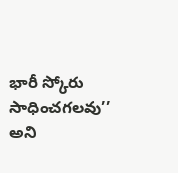భారీ స్కోరు సాధించగలవు’’ అని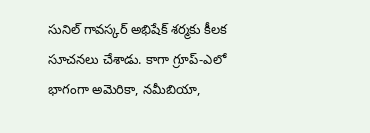సునిల్ గావస్కర్ అభిషేక్ శర్మకు కీలక సూచనలు చేశాడు. కాగా గ్రూప్-ఎలో భాగంగా అమెరికా, నమీబియా,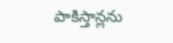పాకిస్తాన్లను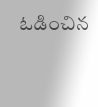ఓడించిన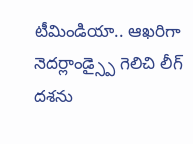టీమిండియా.. ఆఖరిగా నెదర్లాండ్స్పై గెలిచి లీగ్ దశను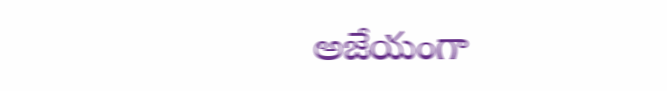అజేయంగా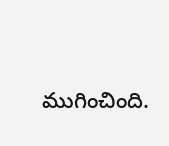ముగించింది.